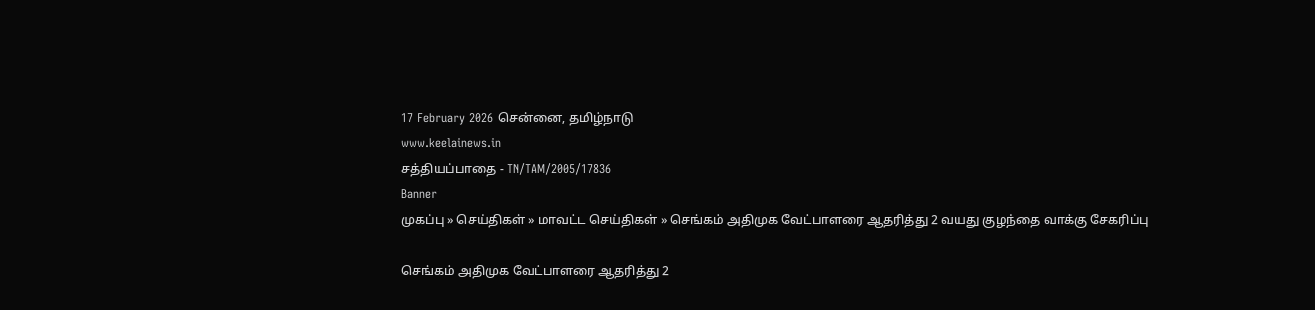17 February 2026 சென்னை, தமிழ்நாடு
www.keelainews.in
சத்தியப்பாதை - TN/TAM/2005/17836
Banner
முகப்பு » செய்திகள் » மாவட்ட செய்திகள் » செங்கம் அதிமுக வேட்பாளரை ஆதரித்து 2 வயது குழந்தை வாக்கு சேகரிப்பு

செங்கம் அதிமுக வேட்பாளரை ஆதரித்து 2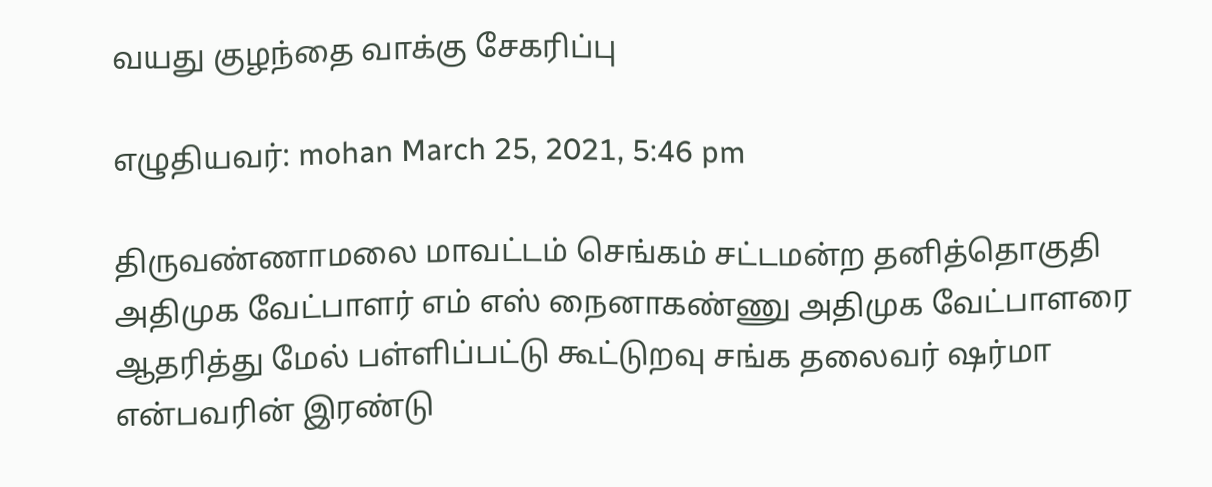வயது குழந்தை வாக்கு சேகரிப்பு

எழுதியவர்: mohan March 25, 2021, 5:46 pm

திருவண்ணாமலை மாவட்டம் செங்கம் சட்டமன்ற தனித்தொகுதி அதிமுக வேட்பாளர் எம் எஸ் நைனாகண்ணு அதிமுக வேட்பாளரை ஆதரித்து மேல் பள்ளிப்பட்டு கூட்டுறவு சங்க தலைவர் ஷர்மா என்பவரின் இரண்டு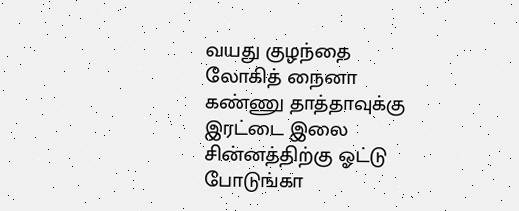வயது குழந்தை லோகித் நைனா கண்ணு தாத்தாவுக்கு இரட்டை இலை சின்னத்திற்கு ஓட்டு போடுங்கா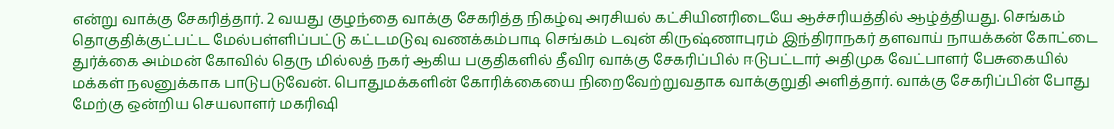என்று வாக்கு சேகரித்தார். 2 வயது குழந்தை வாக்கு சேகரித்த நிகழ்வு அரசியல் கட்சியினரிடையே ஆச்சரியத்தில் ஆழ்த்தியது. செங்கம் தொகுதிக்குட்பட்ட மேல்பள்ளிப்பட்டு கட்டமடுவு வணக்கம்பாடி செங்கம் டவுன் கிருஷ்ணாபுரம் இந்திராநகர் தளவாய் நாயக்கன் கோட்டை துர்க்கை அம்மன் கோவில் தெரு மில்லத் நகர் ஆகிய பகுதிகளில் தீவிர வாக்கு சேகரிப்பில் ஈடுபட்டார் அதிமுக வேட்பாளர் பேசுகையில் மக்கள் நலனுக்காக பாடுபடுவேன். பொதுமக்களின் கோரிக்கையை நிறைவேற்றுவதாக வாக்குறுதி அளித்தார். வாக்கு சேகரிப்பின் போது மேற்கு ஒன்றிய செயலாளர் மகரிஷி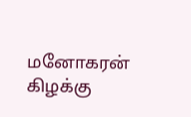மனோகரன் கிழக்கு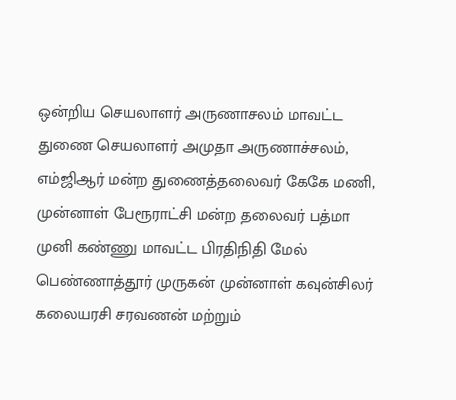ஒன்றிய செயலாளர் அருணாசலம் மாவட்ட துணை செயலாளர் அமுதா அருணாச்சலம், எம்ஜிஆர் மன்ற துணைத்தலைவர் கேகே மணி, முன்னாள் பேரூராட்சி மன்ற தலைவர் பத்மா முனி கண்ணு மாவட்ட பிரதிநிதி மேல் பெண்ணாத்தூர் முருகன் முன்னாள் கவுன்சிலர் கலையரசி சரவணன் மற்றும்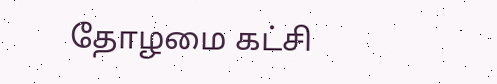தோழமை கட்சி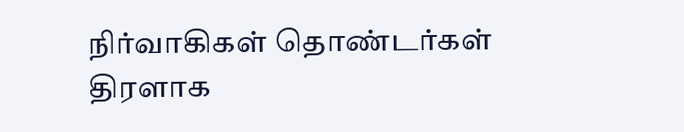நிர்வாகிகள் தொண்டர்கள் திரளாக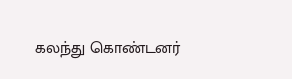கலந்து கொண்டனர்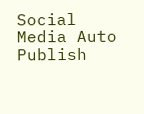Social Media Auto Publish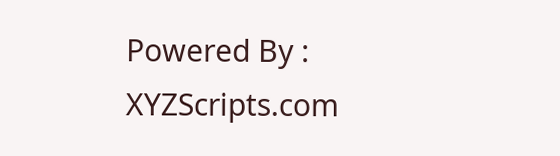Powered By : XYZScripts.com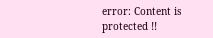error: Content is protected !!